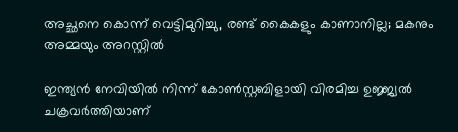അച്ഛനെ കൊന്ന് വെട്ടിമുറിച്ചു, രണ്ട് കൈകളും കാണാനില്ല; മകനും അമ്മയും അറസ്റ്റില്‍

ഇന്ത്യന്‍ നേവിയില്‍ നിന്ന് കോണ്‍സ്റ്റബിളായി വിരമിച്ച ഉജ്ജ്വല്‍ ചക്രവര്‍ത്തിയാണ്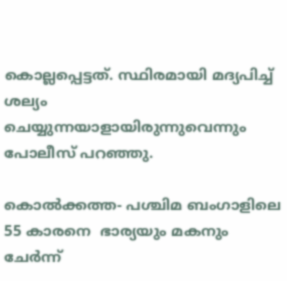കൊല്ലപ്പെട്ടത്. സ്ഥിരമായി മദ്യപിച്ച് ശല്യം ചെയ്യുന്നയാളായിരുന്നുവെന്നും പോലീസ് പറഞ്ഞു.

കൊല്‍ക്കത്ത- പശ്ചിമ ബംഗാളിലെ 55 കാരനെ  ഭാര്യയും മകനും ചേര്‍ന്ന്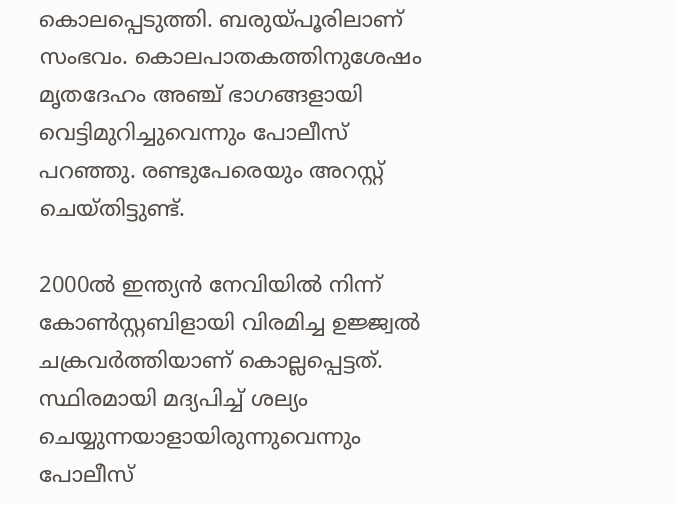കൊലപ്പെടുത്തി. ബരുയ്പൂരിലാണ് സംഭവം. കൊലപാതകത്തിനുശേഷം മൃതദേഹം അഞ്ച് ഭാഗങ്ങളായി വെട്ടിമുറിച്ചുവെന്നും പോലീസ് പറഞ്ഞു. രണ്ടുപേരെയും അറസ്റ്റ് ചെയ്തിട്ടുണ്ട്.

2000ല്‍ ഇന്ത്യന്‍ നേവിയില്‍ നിന്ന് കോണ്‍സ്റ്റബിളായി വിരമിച്ച ഉജ്ജ്വല്‍ ചക്രവര്‍ത്തിയാണ് കൊല്ലപ്പെട്ടത്. സ്ഥിരമായി മദ്യപിച്ച് ശല്യം ചെയ്യുന്നയാളായിരുന്നുവെന്നും പോലീസ്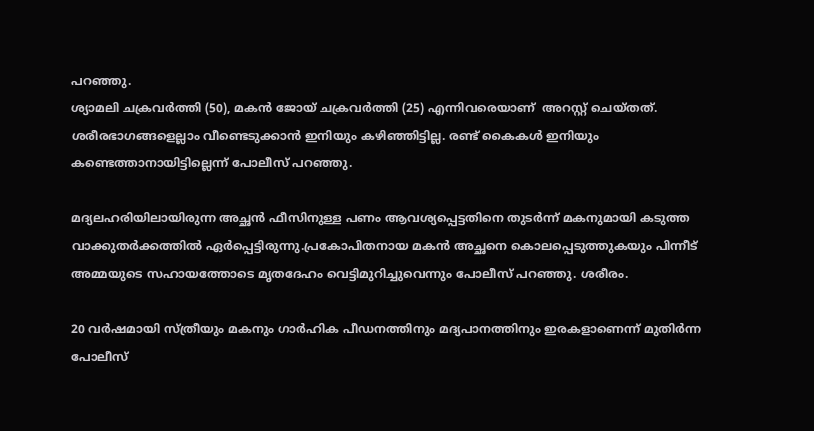പറഞ്ഞു.
ശ്യാമലി ചക്രവര്‍ത്തി (50), മകന്‍ ജോയ് ചക്രവര്‍ത്തി (25) എന്നിവരെയാണ്  അറസ്റ്റ് ചെയ്തത്. ശരീരഭാഗങ്ങളെല്ലാം വീണ്ടെടുക്കാന്‍ ഇനിയും കഴിഞ്ഞിട്ടില്ല. രണ്ട് കൈകള്‍ ഇനിയും കണ്ടെത്താനായിട്ടില്ലെന്ന് പോലീസ് പറഞ്ഞു.

മദ്യലഹരിയിലായിരുന്ന അച്ഛന്‍ ഫീസിനുള്ള പണം ആവശ്യപ്പെട്ടതിനെ തുടര്‍ന്ന് മകനുമായി കടുത്ത വാക്കുതര്‍ക്കത്തില്‍ ഏര്‍പ്പെട്ടിരുന്നു.പ്രകോപിതനായ മകന്‍ അച്ഛനെ കൊലപ്പെടുത്തുകയും പിന്നീട് അമ്മയുടെ സഹായത്തോടെ മൃതദേഹം വെട്ടിമുറിച്ചുവെന്നും പോലീസ് പറഞ്ഞു. ശരീരം.

20 വര്‍ഷമായി സ്ത്രീയും മകനും ഗാര്‍ഹിക പീഡനത്തിനും മദ്യപാനത്തിനും ഇരകളാണെന്ന് മുതിര്‍ന്ന പോലീസ്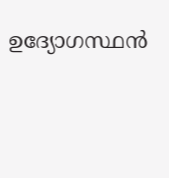ഉദ്യോഗസ്ഥന്‍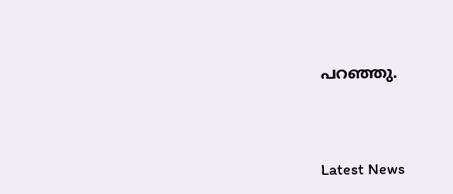പറഞ്ഞു.



Latest News